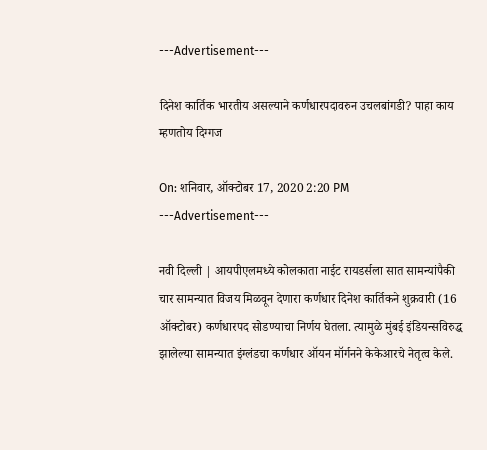---Advertisement---

दिनेश कार्तिक भारतीय असल्याने कर्णधारपदावरुन उचलबांगडी? पाहा काय म्हणतोय दिग्गज

On: शनिवार, ऑक्टोबर 17, 2020 2:20 PM
---Advertisement---

नवी दिल्ली | आयपीएलमध्ये कोलकाता नाईट रायडर्सला सात सामन्यांपैकी चार सामन्यात विजय मिळवून देणारा कर्णधार दिनेश कार्तिकने शुक्रवारी (16 ऑक्टोबर) कर्णधारपद सोडण्याचा निर्णय घेतला. त्यामुळे मुंबई इंडियन्सविरुद्ध झालेल्या सामन्यात इंग्लंडचा कर्णधार ऑयन मॉर्गनने केकेआरचे नेतृत्व केले.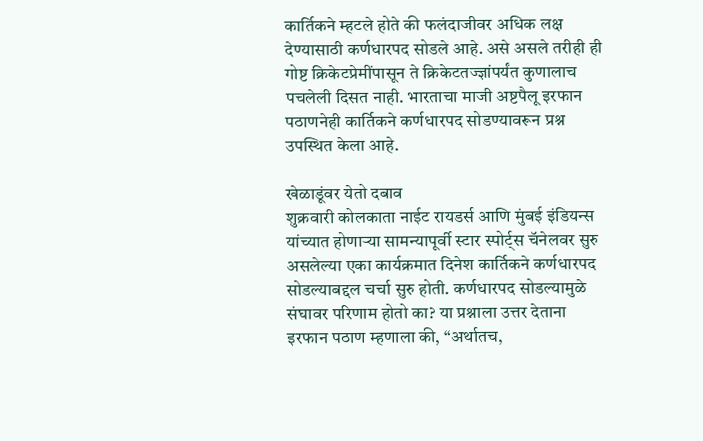कार्तिकने म्हटले होते की फलंदाजीवर अधिक लक्ष देण्यासाठी कर्णधारपद सोडले आहे. असे असले तरीही ही गोष्ट क्रिकेटप्रेमींपासून ते क्रिकेटतज्ज्ञांपर्यंत कुणालाच पचलेली दिसत नाही. भारताचा माजी अष्टपैलू इरफान पठाणनेही कार्तिकने कर्णधारपद सोडण्यावरून प्रश्न उपस्थित केला आहे.

खेळाडूंवर येतो दबाव
शुक्रवारी कोलकाता नाईट रायडर्स आणि मुंबई इंडियन्स यांच्यात होणाऱ्या सामन्यापूर्वी स्टार स्पोर्ट्स चॅनेलवर सुरु असलेल्या एका कार्यक्रमात दिनेश कार्तिकने कर्णधारपद सोडल्याबद्दल चर्चा सुरु होती. कर्णधारपद सोडल्यामुळे संघावर परिणाम होतो का? या प्रश्नाला उत्तर देताना इरफान पठाण म्हणाला की, “अर्थातच,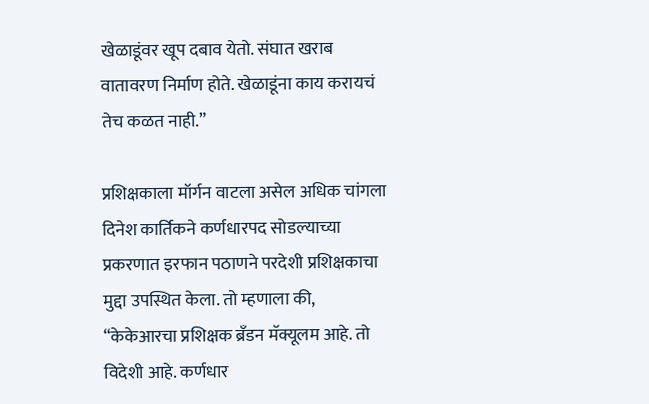खेळाडूंवर खूप दबाव येतो. संघात खराब वातावरण निर्माण होते. खेळाडूंना काय करायचं तेच कळत नाही.”

प्रशिक्षकाला मॉर्गन वाटला असेल अधिक चांगला
दिनेश कार्तिकने कर्णधारपद सोडल्याच्या प्रकरणात इरफान पठाणने परदेशी प्रशिक्षकाचा मुद्दा उपस्थित केला. तो म्हणाला की, “केकेआरचा प्रशिक्षक ब्रॅंडन मॅक्यूलम आहे. तो विदेशी आहे. कर्णधार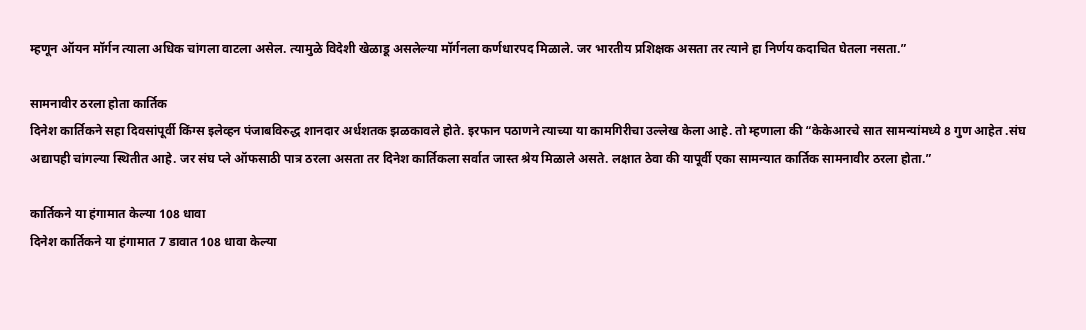म्हणून ऑयन मॉर्गन त्याला अधिक चांगला वाटला असेल. त्यामुळे विदेशी खेळाडू असलेल्या मॉर्गनला कर्णधारपद मिळाले. जर भारतीय प्रशिक्षक असता तर त्याने हा निर्णय कदाचित घेतला नसता.”

सामनावीर ठरला होता कार्तिक
दिनेश कार्तिकने सहा दिवसांपूर्वी किंग्स इलेव्हन पंजाबविरुद्ध शानदार अर्धशतक झळकावले होते. इरफान पठाणने त्याच्या या कामगिरीचा उल्लेख केला आहे. तो म्हणाला की “केकेआरचे सात सामन्यांमध्ये 8 गुण आहेत .संघ अद्यापही चांगल्या स्थितीत आहे. जर संघ प्ले ऑफसाठी पात्र ठरला असता तर दिनेश कार्तिकला सर्वात जास्त श्रेय मिळाले असते. लक्षात ठेवा की यापूर्वी एका सामन्यात कार्तिक सामनावीर ठरला होता.”

कार्तिकने या हंगामात केल्या 108 धावा
दिनेश कार्तिकने या हंगामात 7 डावात 108 धावा केल्या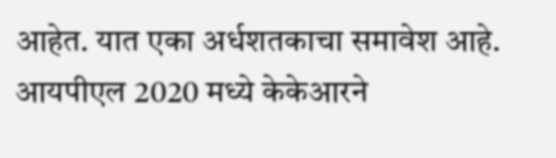आहेत. यात एका अर्धशतकाचा समावेश आहे. आयपीएल 2020 मध्ये केकेआरने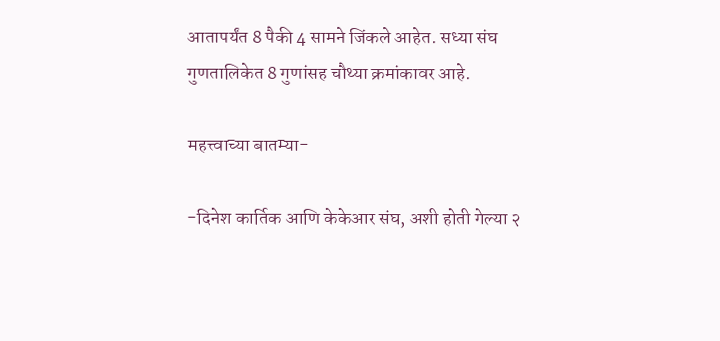आतापर्यंत 8 पैकी 4 सामने जिंकले आहेत. सध्या संघ गुणतालिकेत 8 गुणांसह चौथ्या क्रमांकावर आहे.

महत्त्वाच्या बातम्या-

-दिनेश कार्तिक आणि केकेआर संघ, अशी होती गेल्या २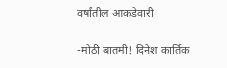वर्षांतील आकडेवारी

-मोठी बातमी! दिनेश कार्तिक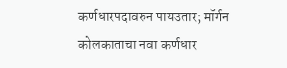कर्णधारपदावरुन पायउतार; मॉर्गन कोलकाताचा नवा कर्णधार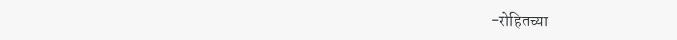-रोहितच्या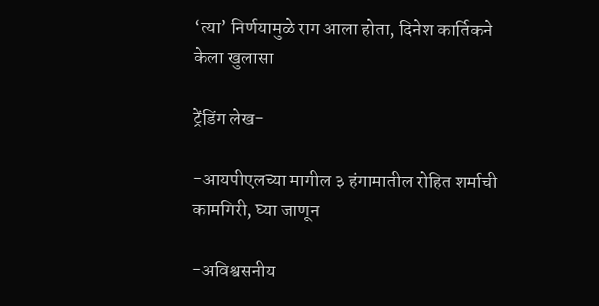‘त्या’ निर्णयामुळे राग आला होता, दिनेश कार्तिकने केला खुलासा

ट्रेंडिंग लेख-

-आयपीएलच्या मागील ३ हंगामातील रोहित शर्माची कामगिरी, घ्या जाणून

-अविश्वसनीय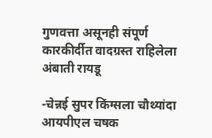गुणवत्ता असूनही संपूर्ण कारकीर्दीत वादग्रस्त राहिलेला अंबाती रायडू

-चेन्नई सुपर किंग्सला चौथ्यांदा आयपीएल चषक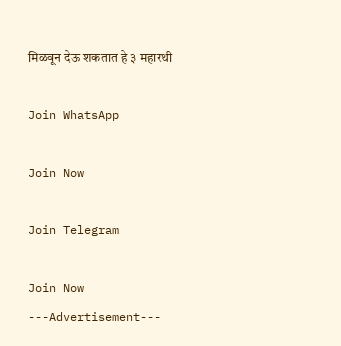मिळवून देऊ शकतात हे ३ महारथी

Join WhatsApp

Join Now

Join Telegram

Join Now
---Advertisement---